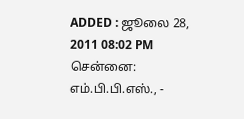ADDED : ஜூலை 28, 2011 08:02 PM
சென்னை: எம்.பி.பி.எஸ்., -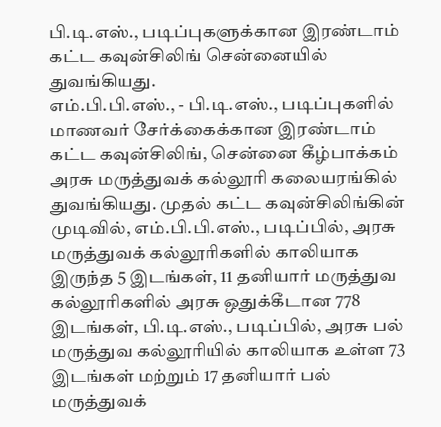பி.டி.எஸ்., படிப்புகளுக்கான இரண்டாம் கட்ட கவுன்சிலிங் சென்னையில் துவங்கியது.
எம்.பி.பி.எஸ்., - பி.டி.எஸ்., படிப்புகளில் மாணவர் சேர்க்கைக்கான இரண்டாம் கட்ட கவுன்சிலிங், சென்னை கீழ்பாக்கம் அரசு மருத்துவக் கல்லூரி கலையரங்கில் துவங்கியது. முதல் கட்ட கவுன்சிலிங்கின் முடிவில், எம்.பி.பி.எஸ்., படிப்பில், அரசு மருத்துவக் கல்லூரிகளில் காலியாக இருந்த 5 இடங்கள், 11 தனியார் மருத்துவ கல்லூரிகளில் அரசு ஒதுக்கீடான 778 இடங்கள், பி.டி.எஸ்., படிப்பில், அரசு பல் மருத்துவ கல்லூரியில் காலியாக உள்ள 73 இடங்கள் மற்றும் 17 தனியார் பல் மருத்துவக்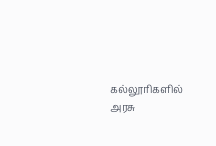கல்லூரிகளில் அரசு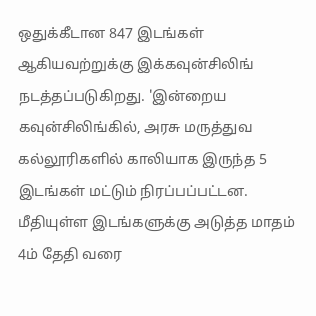ஒதுக்கீடான 847 இடங்கள் ஆகியவற்றுக்கு இக்கவுன்சிலிங் நடத்தப்படுகிறது. 'இன்றைய கவுன்சிலிங்கில், அரசு மருத்துவ கல்லூரிகளில் காலியாக இருந்த 5 இடங்கள் மட்டும் நிரப்பப்பட்டன. மீதியுள்ள இடங்களுக்கு அடுத்த மாதம் 4ம் தேதி வரை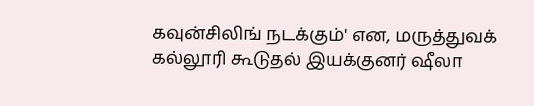கவுன்சிலிங் நடக்கும்' என, மருத்துவக் கல்லூரி கூடுதல் இயக்குனர் ஷீலா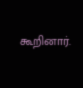கூறினார்.